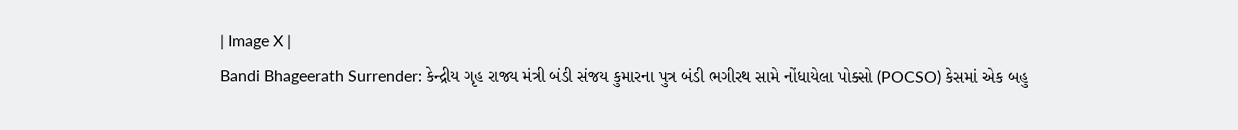| Image X |
Bandi Bhageerath Surrender: કેન્દ્રીય ગૃહ રાજ્ય મંત્રી બંડી સંજય કુમારના પુત્ર બંડી ભગીરથ સામે નોંધાયેલા પોક્સો (POCSO) કેસમાં એક બહુ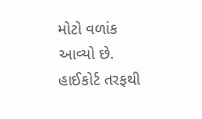મોટો વળાંક આવ્યો છે. હાઈકોર્ટ તરફથી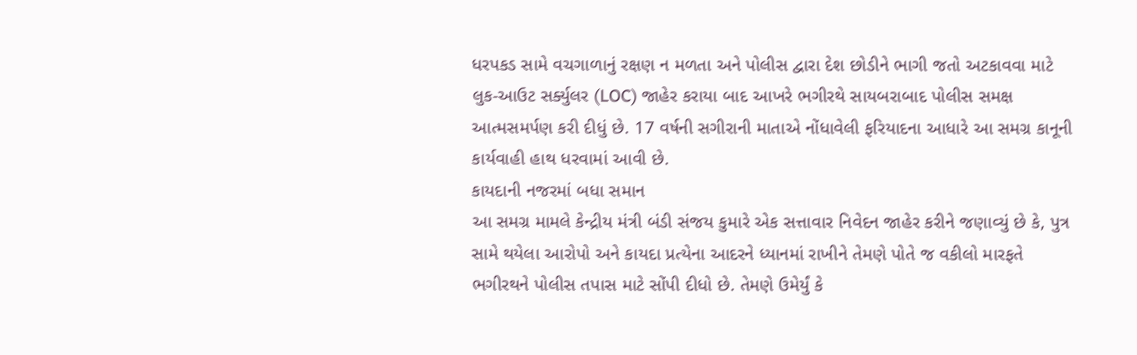ધરપકડ સામે વચગાળાનું રક્ષણ ન મળતા અને પોલીસ દ્વારા દેશ છોડીને ભાગી જતો અટકાવવા માટે લુક-આઉટ સર્ક્યુલર (LOC) જાહેર કરાયા બાદ આખરે ભગીરથે સાયબરાબાદ પોલીસ સમક્ષ આત્મસમર્પણ કરી દીધું છે. 17 વર્ષની સગીરાની માતાએ નોંધાવેલી ફરિયાદના આધારે આ સમગ્ર કાનૂની કાર્યવાહી હાથ ધરવામાં આવી છે.
કાયદાની નજરમાં બધા સમાન
આ સમગ્ર મામલે કેન્દ્રીય મંત્રી બંડી સંજય કુમારે એક સત્તાવાર નિવેદન જાહેર કરીને જણાવ્યું છે કે, પુત્ર સામે થયેલા આરોપો અને કાયદા પ્રત્યેના આદરને ધ્યાનમાં રાખીને તેમણે પોતે જ વકીલો મારફતે ભગીરથને પોલીસ તપાસ માટે સોંપી દીધો છે. તેમણે ઉમેર્યું કે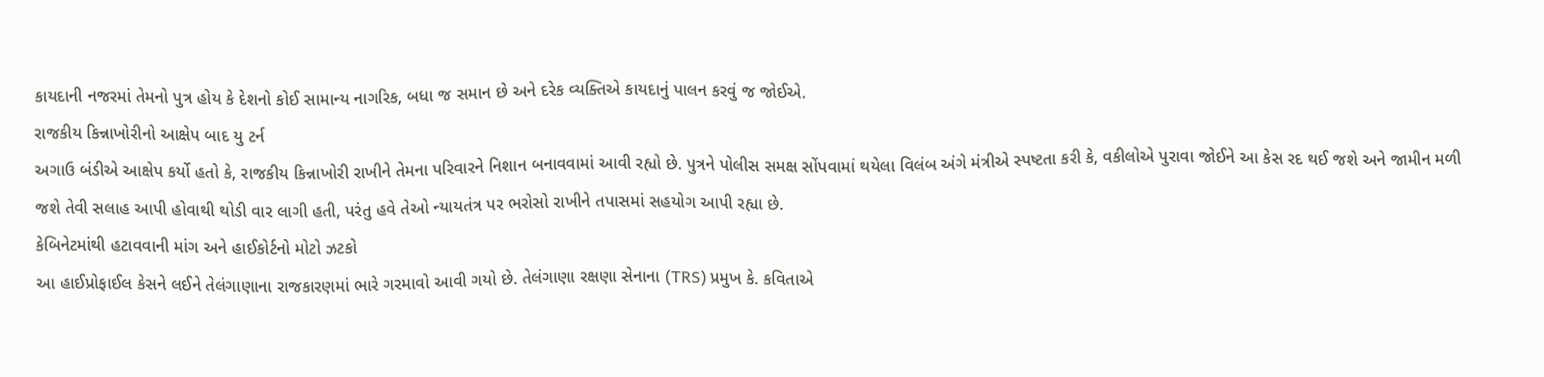કાયદાની નજરમાં તેમનો પુત્ર હોય કે દેશનો કોઈ સામાન્ય નાગરિક, બધા જ સમાન છે અને દરેક વ્યક્તિએ કાયદાનું પાલન કરવું જ જોઈએ.
રાજકીય કિન્નાખોરીનો આક્ષેપ બાદ યુ ટર્ન
અગાઉ બંડીએ આક્ષેપ કર્યો હતો કે, રાજકીય કિન્નાખોરી રાખીને તેમના પરિવારને નિશાન બનાવવામાં આવી રહ્યો છે. પુત્રને પોલીસ સમક્ષ સોંપવામાં થયેલા વિલંબ અંગે મંત્રીએ સ્પષ્ટતા કરી કે, વકીલોએ પુરાવા જોઈને આ કેસ રદ થઈ જશે અને જામીન મળી જશે તેવી સલાહ આપી હોવાથી થોડી વાર લાગી હતી, પરંતુ હવે તેઓ ન્યાયતંત્ર પર ભરોસો રાખીને તપાસમાં સહયોગ આપી રહ્યા છે.
કેબિનેટમાંથી હટાવવાની માંગ અને હાઈકોર્ટનો મોટો ઝટકો
આ હાઈપ્રોફાઈલ કેસને લઈને તેલંગાણાના રાજકારણમાં ભારે ગરમાવો આવી ગયો છે. તેલંગાણા રક્ષણા સેનાના (TRS) પ્રમુખ કે. કવિતાએ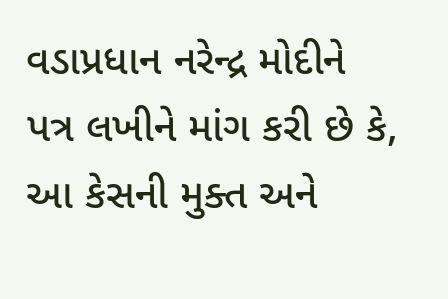વડાપ્રધાન નરેન્દ્ર મોદીને પત્ર લખીને માંગ કરી છે કે, આ કેસની મુક્ત અને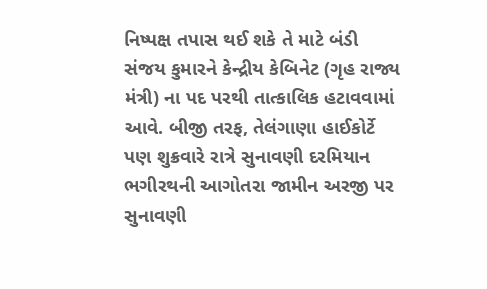નિષ્પક્ષ તપાસ થઈ શકે તે માટે બંડી સંજય કુમારને કેન્દ્રીય કેબિનેટ (ગૃહ રાજ્ય મંત્રી) ના પદ પરથી તાત્કાલિક હટાવવામાં આવે. બીજી તરફ, તેલંગાણા હાઈકોર્ટે પણ શુક્રવારે રાત્રે સુનાવણી દરમિયાન ભગીરથની આગોતરા જામીન અરજી પર સુનાવણી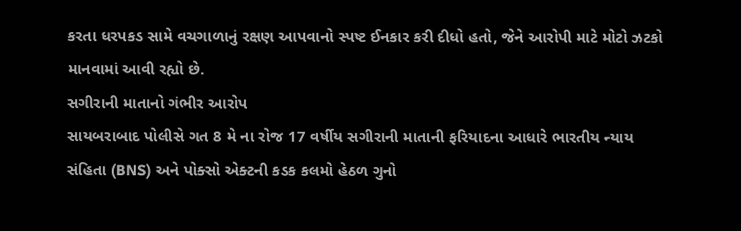કરતા ધરપકડ સામે વચગાળાનું રક્ષણ આપવાનો સ્પષ્ટ ઈનકાર કરી દીધો હતો, જેને આરોપી માટે મોટો ઝટકો માનવામાં આવી રહ્યો છે.
સગીરાની માતાનો ગંભીર આરોપ
સાયબરાબાદ પોલીસે ગત 8 મે ના રોજ 17 વર્ષીય સગીરાની માતાની ફરિયાદના આધારે ભારતીય ન્યાય સંહિતા (BNS) અને પોક્સો એક્ટની કડક કલમો હેઠળ ગુનો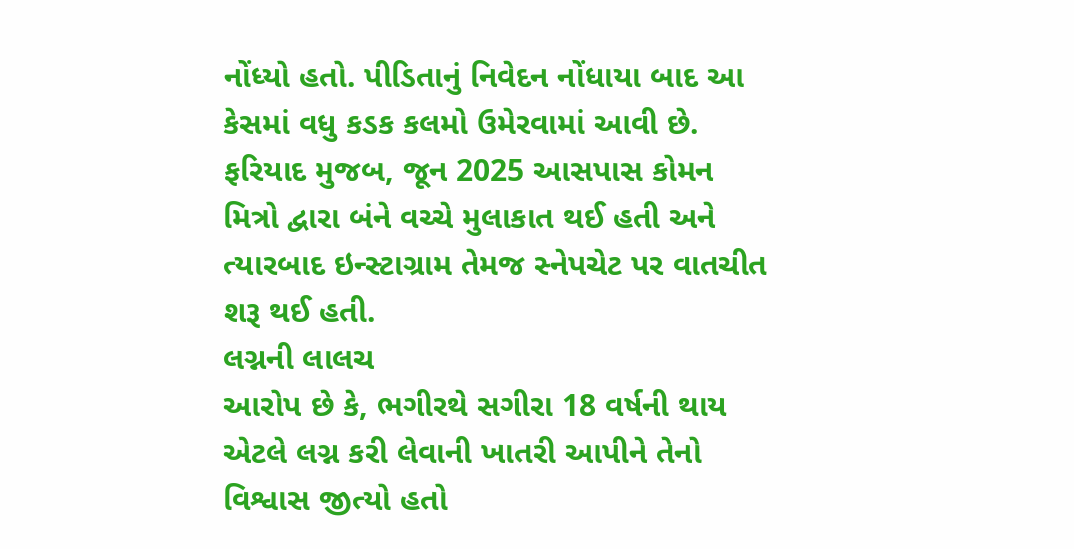નોંધ્યો હતો. પીડિતાનું નિવેદન નોંધાયા બાદ આ કેસમાં વધુ કડક કલમો ઉમેરવામાં આવી છે. ફરિયાદ મુજબ, જૂન 2025 આસપાસ કોમન મિત્રો દ્વારા બંને વચ્ચે મુલાકાત થઈ હતી અને ત્યારબાદ ઇન્સ્ટાગ્રામ તેમજ સ્નેપચેટ પર વાતચીત શરૂ થઈ હતી.
લગ્નની લાલચ
આરોપ છે કે, ભગીરથે સગીરા 18 વર્ષની થાય એટલે લગ્ન કરી લેવાની ખાતરી આપીને તેનો વિશ્વાસ જીત્યો હતો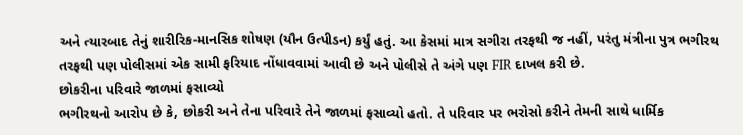અને ત્યારબાદ તેનું શારીરિક-માનસિક શોષણ (યૌન ઉત્પીડન) કર્યું હતું. આ કેસમાં માત્ર સગીરા તરફથી જ નહીં, પરંતુ મંત્રીના પુત્ર ભગીરથ તરફથી પણ પોલીસમાં એક સામી ફરિયાદ નોંધાવવામાં આવી છે અને પોલીસે તે અંગે પણ FIR દાખલ કરી છે.
છોકરીના પરિવારે જાળમાં ફસાવ્યો
ભગીરથનો આરોપ છે કે, છોકરી અને તેના પરિવારે તેને જાળમાં ફસાવ્યો હતો. તે પરિવાર પર ભરોસો કરીને તેમની સાથે ધાર્મિક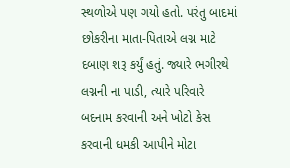સ્થળોએ પણ ગયો હતો. પરંતુ બાદમાં છોકરીના માતા-પિતાએ લગ્ન માટે દબાણ શરૂ કર્યું હતું. જ્યારે ભગીરથે લગ્નની ના પાડી, ત્યારે પરિવારે બદનામ કરવાની અને ખોટો કેસ કરવાની ધમકી આપીને મોટા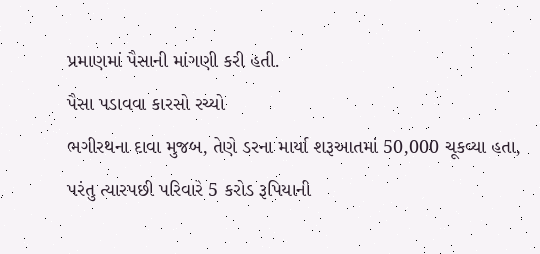પ્રમાણમાં પૈસાની માંગણી કરી હતી.
પૈસા પડાવવા કારસો રચ્યો
ભગીરથના દાવા મુજબ, તેણે ડરના માર્યા શરૂઆતમાં 50,000 ચૂકવ્યા હતા, પરંતુ ત્યારપછી પરિવારે 5 કરોડ રૂપિયાની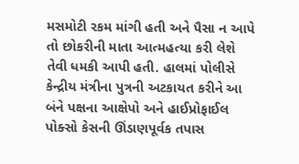મસમોટી રકમ માંગી હતી અને પૈસા ન આપે તો છોકરીની માતા આત્મહત્યા કરી લેશે તેવી ધમકી આપી હતી. હાલમાં પોલીસે કેન્દ્રીય મંત્રીના પુત્રની અટકાયત કરીને આ બંને પક્ષના આક્ષેપો અને હાઈપ્રોફાઈલ પોક્સો કેસની ઊંડાણપૂર્વક તપાસ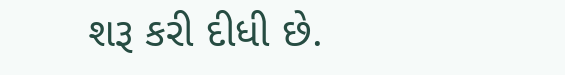શરૂ કરી દીધી છે.